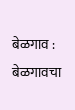बेळगाव : बेळगावचा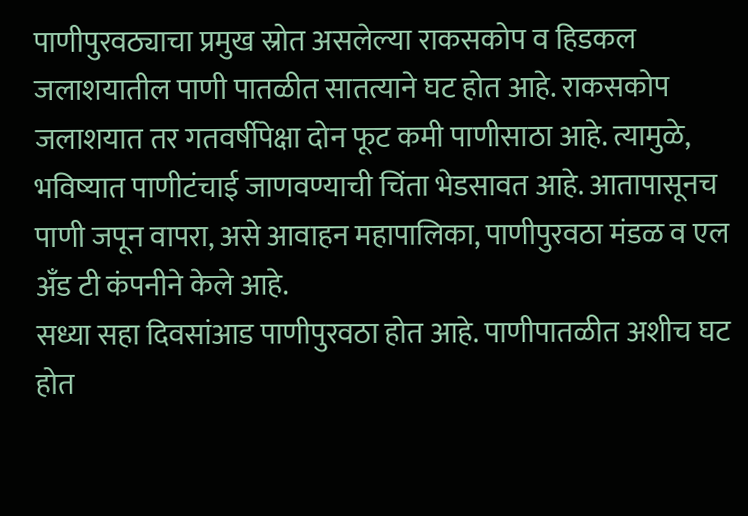पाणीपुरवठ्याचा प्रमुख स्रोत असलेल्या राकसकोप व हिडकल जलाशयातील पाणी पातळीत सातत्याने घट होत आहे. राकसकोप जलाशयात तर गतवर्षीपेक्षा दोन फूट कमी पाणीसाठा आहे. त्यामुळे, भविष्यात पाणीटंचाई जाणवण्याची चिंता भेडसावत आहे. आतापासूनच पाणी जपून वापरा, असे आवाहन महापालिका, पाणीपुरवठा मंडळ व एल अँड टी कंपनीने केले आहे.
सध्या सहा दिवसांआड पाणीपुरवठा होत आहे. पाणीपातळीत अशीच घट होत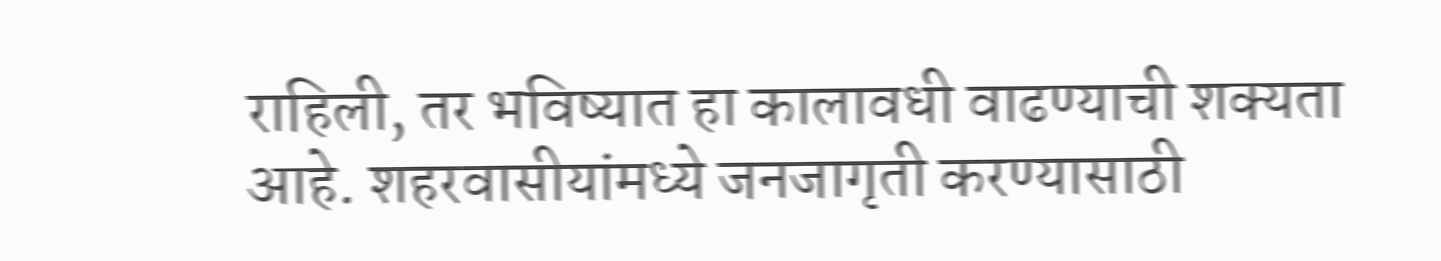राहिली, तर भविष्यात हा कालावधी वाढण्याची शक्यता आहे. शहरवासीयांमध्ये जनजागृती करण्यासाठी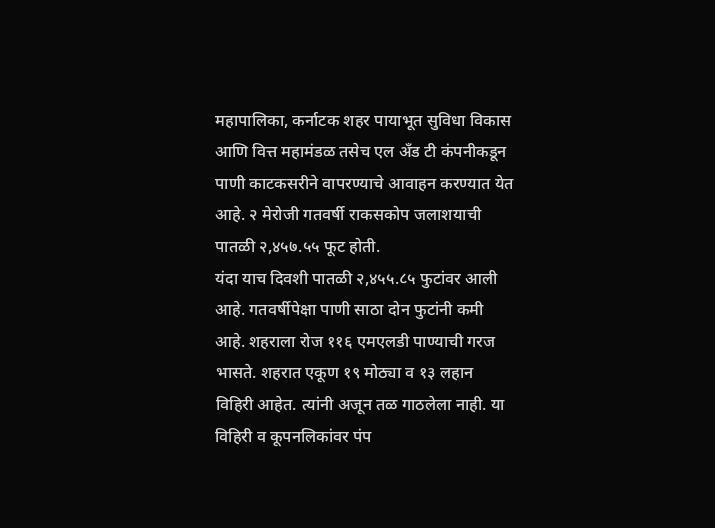महापालिका, कर्नाटक शहर पायाभूत सुविधा विकास आणि वित्त महामंडळ तसेच एल अँड टी कंपनीकडून पाणी काटकसरीने वापरण्याचे आवाहन करण्यात येत आहे. २ मेरोजी गतवर्षी राकसकोप जलाशयाची पातळी २,४५७.५५ फूट होती.
यंदा याच दिवशी पातळी २,४५५.८५ फुटांवर आली आहे. गतवर्षीपेक्षा पाणी साठा दोन फुटांनी कमी आहे. शहराला रोज ११६ एमएलडी पाण्याची गरज भासते. शहरात एकूण १९ मोठ्या व १३ लहान विहिरी आहेत. त्यांनी अजून तळ गाठलेला नाही. या विहिरी व कूपनलिकांवर पंप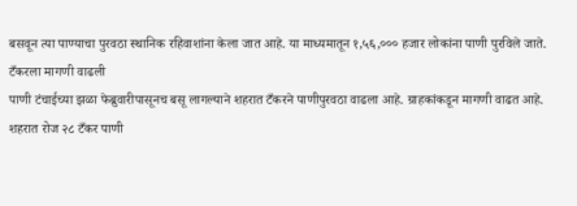बसवून त्या पाण्याचा पुरवठा स्थानिक रहिवाशांना केला जात आहे. या माध्यमातून १,५६,००० हजार लोकांना पाणी पुरविले जाते.
टँकरला मागणी वाढली
पाणी टंचाईच्या झळा फेब्रुवारीपासूनच बसू लागल्याने शहरात टँकरने पाणीपुरवठा वाढला आहे. ग्राहकांकडून मागणी वाढत आहे. शहरात रोज २८ टँकर पाणी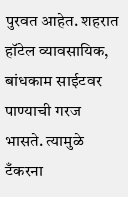पुरवत आहेत. शहरात हॉटेल व्यावसायिक, बांधकाम साईटवर पाण्याची गरज भासते. त्यामुळे टँकरना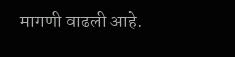मागणी वाढली आहे.